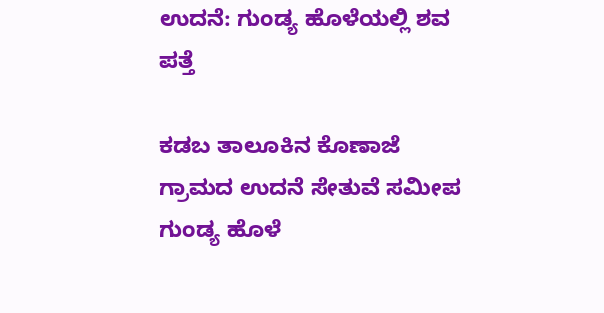ಉದನೆ: ಗುಂಡ್ಯ ಹೊಳೆಯಲ್ಲಿ ಶವ ಪತ್ತೆ

ಕಡಬ ತಾಲೂಕಿನ ಕೊಣಾಜೆ ಗ್ರಾಮದ ಉದನೆ ಸೇತುವೆ ಸಮೀಪ ಗುಂಡ್ಯ ಹೊಳೆ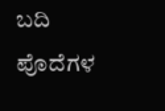ಬದಿ ಪೊದೆಗಳ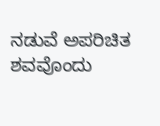ನಡುವೆ ಅಪರಿಚಿತ ಶವವೊಂದು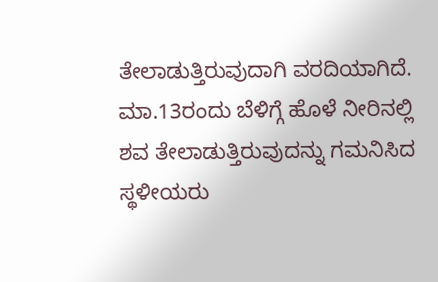ತೇಲಾಡುತ್ತಿರುವುದಾಗಿ ವರದಿಯಾಗಿದೆ.
ಮಾ.13ರಂದು ಬೆಳಿಗ್ಗೆ ಹೊಳೆ ನೀರಿನಲ್ಲಿ ಶವ ತೇಲಾಡುತ್ತಿರುವುದನ್ನು ಗಮನಿಸಿದ ಸ್ಥಳೀಯರು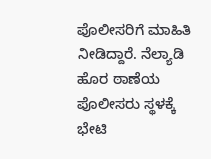ಪೊಲೀಸರಿಗೆ ಮಾಹಿತಿ ನೀಡಿದ್ದಾರೆ. ನೆಲ್ಯಾಡಿ ಹೊರ ಠಾಣೆಯ ಪೊಲೀಸರು ಸ್ಥಳಕ್ಕೆ ಭೇಟಿ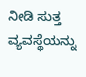ನೀಡಿ ಸುತ್ತ ವ್ಯವಸ್ಥೆಯನ್ನು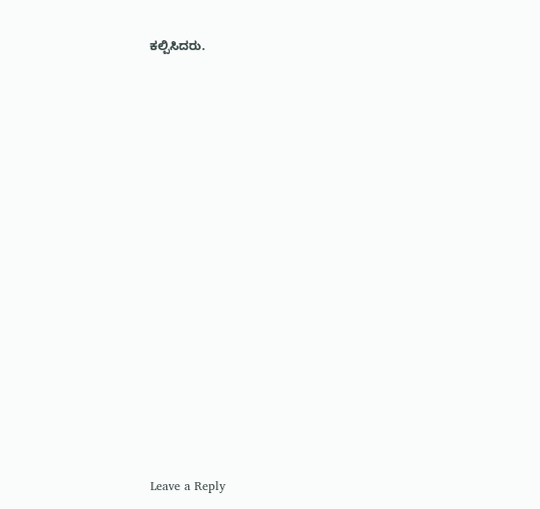ಕಲ್ಪಿಸಿದರು.


















Leave a Reply